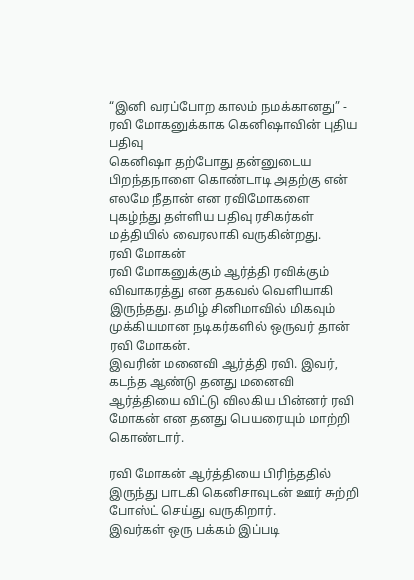“இனி வரப்போற காலம் நமக்கானது” - ரவி மோகனுக்காக கெனிஷாவின் புதிய பதிவு
கெனிஷா தற்போது தன்னுடைய பிறந்தநாளை கொண்டாடி அதற்கு என் எலமே நீதான் என ரவிமோகளை புகழ்ந்து தள்ளிய பதிவு ரசிகர்கள் மத்தியில் வைரலாகி வருகின்றது.
ரவி மோகன்
ரவி மோகனுக்கும் ஆர்த்தி ரவிக்கும் விவாகரத்து என தகவல் வெளியாகி இருந்தது. தமிழ் சினிமாவில் மிகவும் முக்கியமான நடிகர்களில் ஒருவர் தான் ரவி மோகன்.
இவரின் மனைவி ஆர்த்தி ரவி. இவர், கடந்த ஆண்டு தனது மனைவி ஆர்த்தியை விட்டு விலகிய பின்னர் ரவி மோகன் என தனது பெயரையும் மாற்றி கொண்டார்.

ரவி மோகன் ஆர்த்தியை பிரிந்ததில் இருந்து பாடகி கெனிசாவுடன் ஊர் சுற்றி போஸ்ட் செய்து வருகிறார்.
இவர்கள் ஒரு பக்கம் இப்படி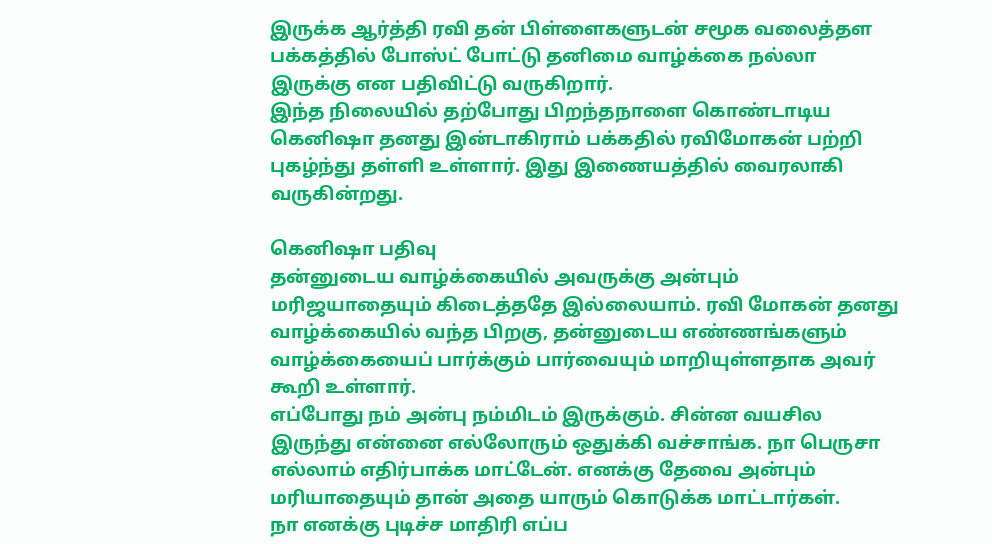இருக்க ஆர்த்தி ரவி தன் பிள்ளைகளுடன் சமூக வலைத்தள பக்கத்தில் போஸ்ட் போட்டு தனிமை வாழ்க்கை நல்லா இருக்கு என பதிவிட்டு வருகிறார்.
இந்த நிலையில் தற்போது பிறந்தநாளை கொண்டாடிய கெனிஷா தனது இன்டாகிராம் பக்கதில் ரவிமோகன் பற்றி புகழ்ந்து தள்ளி உள்ளார். இது இணையத்தில் வைரலாகி வருகின்றது.

கெனிஷா பதிவு
தன்னுடைய வாழ்க்கையில் அவருக்கு அன்பும் மரிஜயாதையும் கிடைத்ததே இல்லையாம். ரவி மோகன் தனது வாழ்க்கையில் வந்த பிறகு, தன்னுடைய எண்ணங்களும் வாழ்க்கையைப் பார்க்கும் பார்வையும் மாறியுள்ளதாக அவர் கூறி உள்ளார்.
எப்போது நம் அன்பு நம்மிடம் இருக்கும். சின்ன வயசில இருந்து என்னை எல்லோரும் ஒதுக்கி வச்சாங்க. நா பெருசா எல்லாம் எதிர்பாக்க மாட்டேன். எனக்கு தேவை அன்பும் மரியாதையும் தான் அதை யாரும் கொடுக்க மாட்டார்கள்.
நா எனக்கு புடிச்ச மாதிரி எப்ப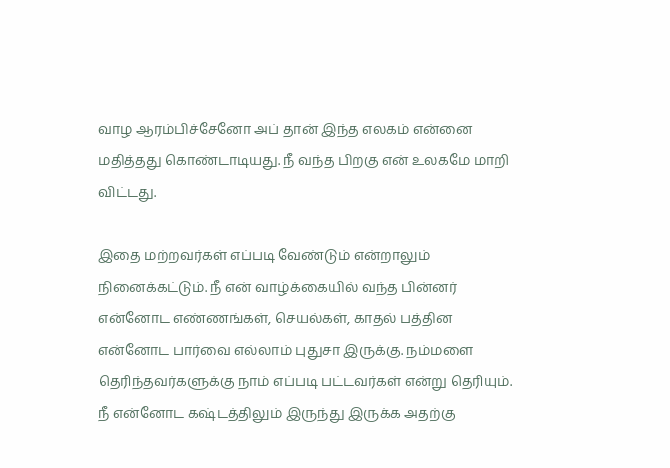வாழ ஆரம்பிச்சேனோ அப் தான் இந்த எலகம் என்னை மதித்தது கொண்டாடியது. நீ வந்த பிறகு என் உலகமே மாறி விட்டது.

இதை மற்றவர்கள் எப்படி வேண்டும் என்றாலும் நினைக்கட்டும். நீ என் வாழ்க்கையில் வந்த பின்னர் என்னோட எண்ணங்கள், செயல்கள், காதல் பத்தின என்னோட பார்வை எல்லாம் புதுசா இருக்கு. நம்மளை தெரிந்தவர்களுக்கு நாம் எப்படி பட்டவர்கள் என்று தெரியும்.
நீ என்னோட கஷ்டத்திலும் இருந்து இருக்க அதற்கு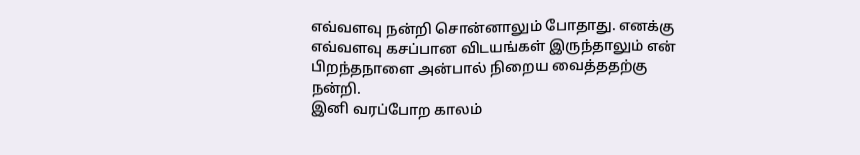எவ்வளவு நன்றி சொன்னாலும் போதாது. எனக்கு எவ்வளவு கசப்பான விடயங்கள் இருந்தாலும் என் பிறந்தநாளை அன்பால் நிறைய வைத்ததற்கு நன்றி.
இனி வரப்போற காலம்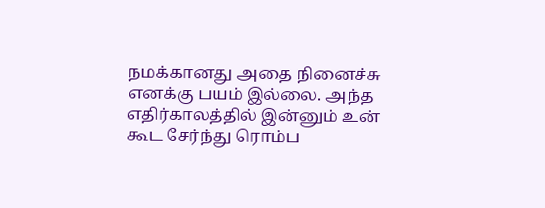நமக்கானது அதை நினைச்சு எனக்கு பயம் இல்லை. அந்த எதிர்காலத்தில் இன்னும் உன் கூட சேர்ந்து ரொம்ப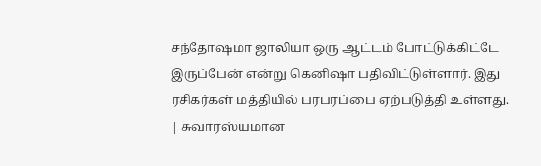சந்தோஷமா ஜாலியா ஒரு ஆட்டம் போட்டுக்கிட்டே இருப்பேன் என்று கெனிஷா பதிவிட்டுள்ளார். இது ரசிகர்கள் மத்தியில் பரபரப்பை ஏற்படுத்தி உள்ளது.
| சுவாரஸ்யமான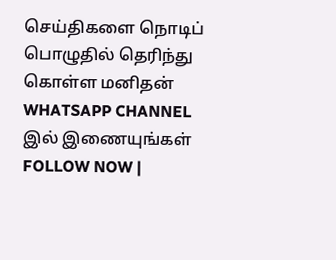செய்திகளை நொடிப் பொழுதில் தெரிந்து கொள்ள மனிதன் WHATSAPP CHANNEL இல் இணையுங்கள் FOLLOW NOW |